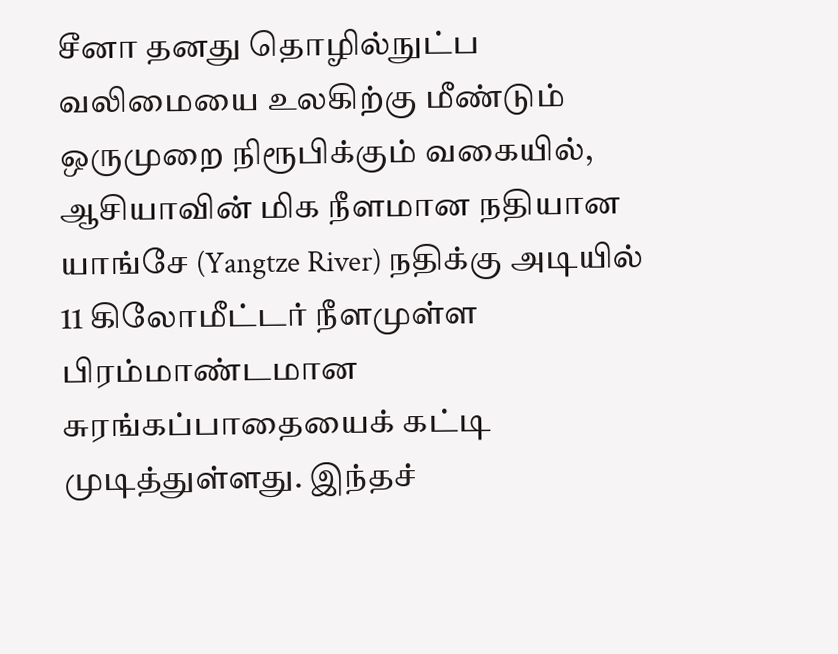சீனா தனது தொழில்நுட்ப வலிமையை உலகிற்கு மீண்டும் ஒருமுறை நிரூபிக்கும் வகையில், ஆசியாவின் மிக நீளமான நதியான யாங்சே (Yangtze River) நதிக்கு அடியில் 11 கிலோமீட்டர் நீளமுள்ள பிரம்மாண்டமான சுரங்கப்பாதையைக் கட்டி முடித்துள்ளது. இந்தச்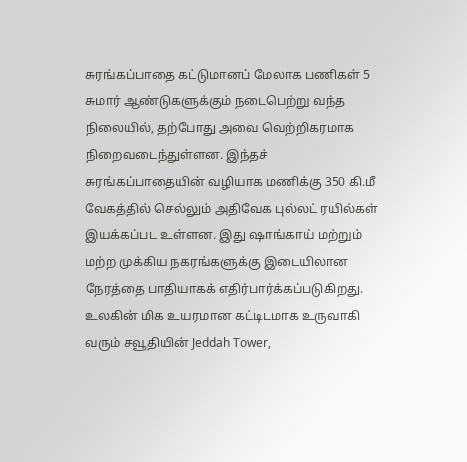சுரங்கப்பாதை கட்டுமானப் மேலாக பணிகள் 5 சுமார் ஆண்டுகளுக்கும் நடைபெற்று வந்த நிலையில், தற்போது அவை வெற்றிகரமாக நிறைவடைந்துள்ளன. இந்தச் சுரங்கப்பாதையின் வழியாக மணிக்கு 350 கி.மீ வேகத்தில் செல்லும் அதிவேக புல்லட் ரயில்கள் இயக்கப்பட உள்ளன. இது ஷாங்காய் மற்றும் மற்ற முக்கிய நகரங்களுக்கு இடையிலான நேரத்தை பாதியாகக் எதிர்பார்க்கப்படுகிறது.
உலகின் மிக உயரமான கட்டிடமாக உருவாகி வரும் சவூதியின் Jeddah Tower,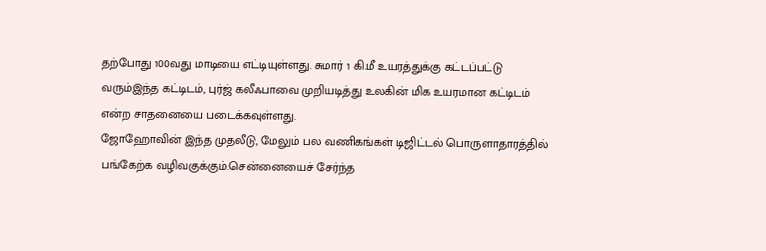தற்போது 100வது மாடியை எட்டியுள்ளது. சுமார் 1 கி.மீ உயரத்துக்கு கட்டப்பட்டு வரும்இந்த கட்டிடம், புர்ஜ் கலீஃபாவை முறியடித்து உலகின் மிக உயரமான கட்டிடம் என்ற சாதனையை படைக்கவுள்ளது.
ஜோஹோவின் இந்த முதலீடு, மேலும் பல வணிகங்கள் டிஜிட்டல் பொருளாதாரத்தில் பங்கேற்க வழிவகுக்கும்.சென்னையைச் சேர்ந்த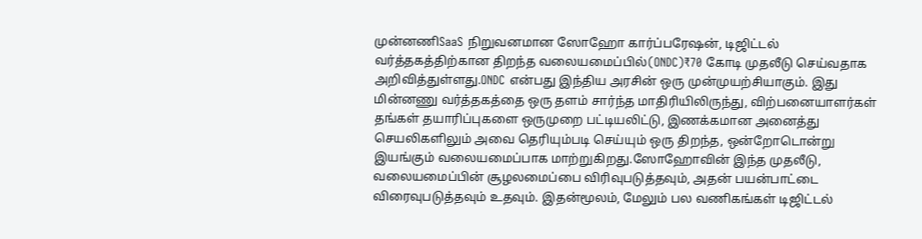முன்னணிSaaS நிறுவனமான ஸோஹோ கார்ப்பரேஷன், டிஜிட்டல் வர்த்தகத்திற்கான திறந்த வலையமைப்பில்(ONDC)₹70 கோடி முதலீடு செய்வதாக அறிவித்துள்ளது.ONDC என்பது இந்திய அரசின் ஒரு முன்முயற்சியாகும். இது மின்னணு வர்த்தகத்தை ஒரு தளம் சார்ந்த மாதிரியிலிருந்து, விற்பனையாளர்கள் தங்கள் தயாரிப்புகளை ஒருமுறை பட்டியலிட்டு, இணக்கமான அனைத்து செயலிகளிலும் அவை தெரியும்படி செய்யும் ஒரு திறந்த, ஒன்றோடொன்று இயங்கும் வலையமைப்பாக மாற்றுகிறது.ஸோஹோவின் இந்த முதலீடு, வலையமைப்பின் சூழலமைப்பை விரிவுபடுத்தவும், அதன் பயன்பாட்டை விரைவுபடுத்தவும் உதவும். இதன்மூலம், மேலும் பல வணிகங்கள் டிஜிட்டல்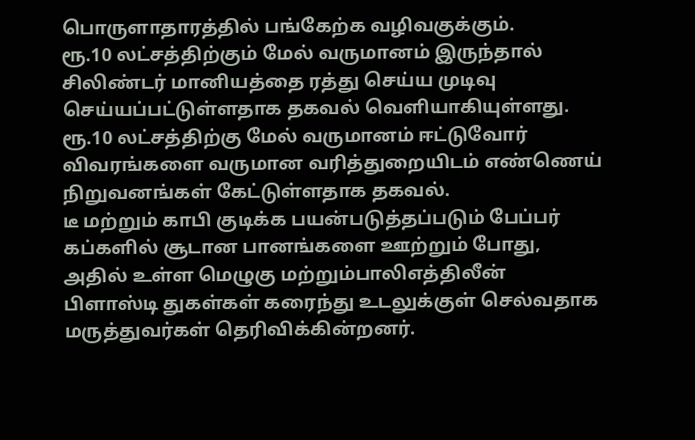பொருளாதாரத்தில் பங்கேற்க வழிவகுக்கும்.
ரூ.10 லட்சத்திற்கும் மேல் வருமானம் இருந்தால் சிலிண்டர் மானியத்தை ரத்து செய்ய முடிவு செய்யப்பட்டுள்ளதாக தகவல் வெளியாகியுள்ளது. ரூ.10 லட்சத்திற்கு மேல் வருமானம் ஈட்டுவோர் விவரங்களை வருமான வரித்துறையிடம் எண்ணெய் நிறுவனங்கள் கேட்டுள்ளதாக தகவல்.
டீ மற்றும் காபி குடிக்க பயன்படுத்தப்படும் பேப்பர் கப்களில் சூடான பானங்களை ஊற்றும் போது, அதில் உள்ள மெழுகு மற்றும்பாலிஎத்திலீன் பிளாஸ்டி துகள்கள் கரைந்து உடலுக்குள் செல்வதாக மருத்துவர்கள் தெரிவிக்கின்றனர்.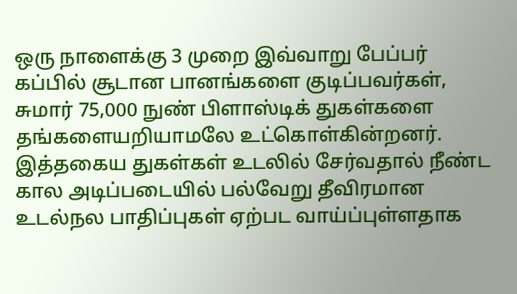ஒரு நாளைக்கு 3 முறை இவ்வாறு பேப்பர் கப்பில் சூடான பானங்களை குடிப்பவர்கள், சுமார் 75,000 நுண் பிளாஸ்டிக் துகள்களை தங்களையறியாமலே உட்கொள்கின்றனர். இத்தகைய துகள்கள் உடலில் சேர்வதால் நீண்ட கால அடிப்படையில் பல்வேறு தீவிரமான உடல்நல பாதிப்புகள் ஏற்பட வாய்ப்புள்ளதாக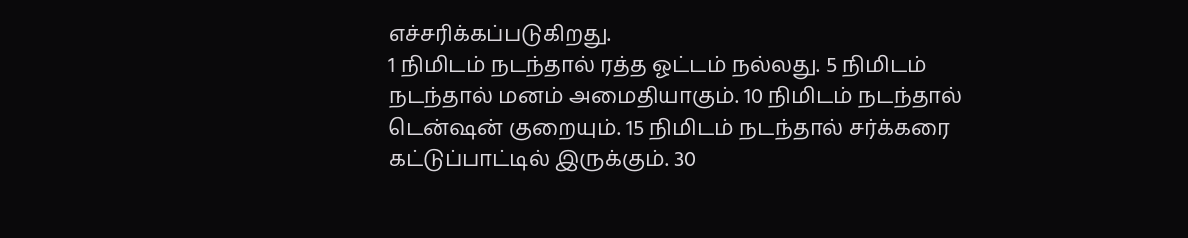எச்சரிக்கப்படுகிறது.
1 நிமிடம் நடந்தால் ரத்த ஓட்டம் நல்லது. 5 நிமிடம் நடந்தால் மனம் அமைதியாகும். 10 நிமிடம் நடந்தால் டென்ஷன் குறையும். 15 நிமிடம் நடந்தால் சர்க்கரை கட்டுப்பாட்டில் இருக்கும். 30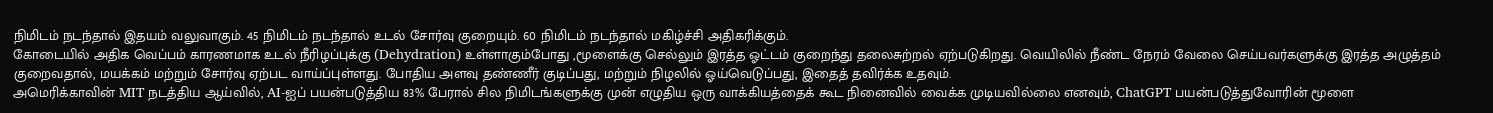நிமிடம் நடந்தால் இதயம் வலுவாகும். 45 நிமிடம் நடந்தால் உடல் சோர்வு குறையும். 60 நிமிடம் நடந்தால் மகிழ்ச்சி அதிகரிக்கும்.
கோடையில் அதிக வெப்பம் காரணமாக உடல் நீரிழப்புக்கு (Dehydration) உள்ளாகும்போது ,மூளைக்கு செல்லும் இரத்த ஓட்டம் குறைந்து தலைசுற்றல் ஏற்படுகிறது. வெயிலில் நீண்ட நேரம் வேலை செய்பவர்களுக்கு இரத்த அழுத்தம் குறைவதால், மயக்கம் மற்றும் சோர்வு ஏற்பட வாய்ப்புள்ளது. போதிய அளவு தண்ணீர் குடிப்பது, மற்றும் நிழலில் ஓய்வெடுப்பது, இதைத் தவிர்க்க உதவும்.
அமெரிக்காவின் MIT நடத்திய ஆய்வில், AI-ஐப் பயன்படுத்திய 83% பேரால் சில நிமிடங்களுக்கு முன் எழுதிய ஒரு வாக்கியத்தைக் கூட நினைவில் வைக்க முடியவில்லை எனவும், ChatGPT பயன்படுத்துவோரின் மூளை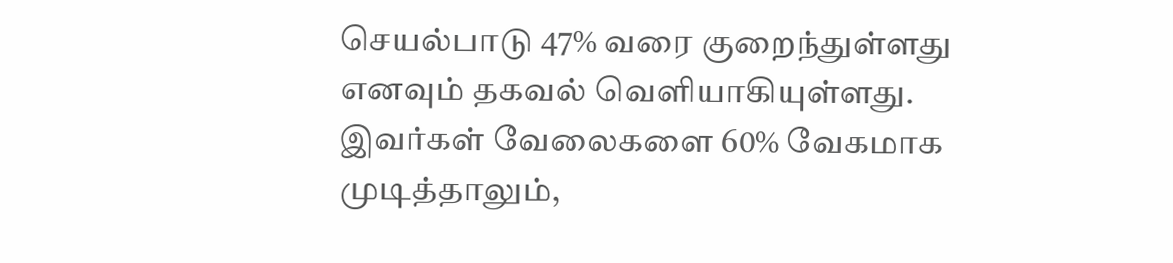செயல்பாடு 47% வரை குறைந்துள்ளது எனவும் தகவல் வெளியாகியுள்ளது. இவர்கள் வேலைகளை 60% வேகமாக முடித்தாலும்,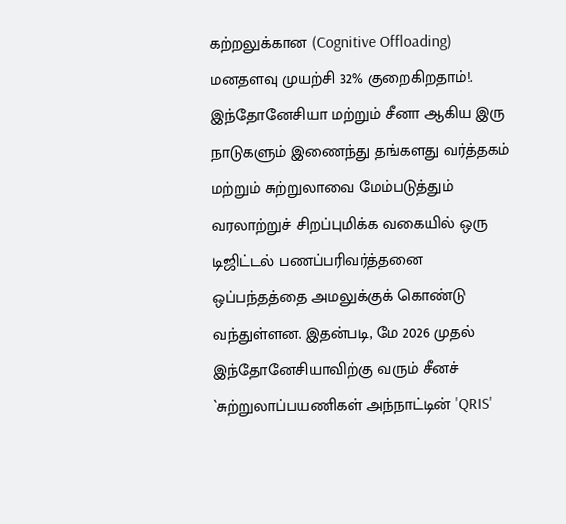கற்றலுக்கான (Cognitive Offloading) மனதளவு முயற்சி 32% குறைகிறதாம்!.
இந்தோனேசியா மற்றும் சீனா ஆகிய இரு நாடுகளும் இணைந்து தங்களது வர்த்தகம் மற்றும் சுற்றுலாவை மேம்படுத்தும் வரலாற்றுச் சிறப்புமிக்க வகையில் ஒரு டிஜிட்டல் பணப்பரிவர்த்தனை ஒப்பந்தத்தை அமலுக்குக் கொண்டு வந்துள்ளன. இதன்படி, மே 2026 முதல் இந்தோனேசியாவிற்கு வரும் சீனச் `சுற்றுலாப்பயணிகள் அந்நாட்டின் 'QRIS'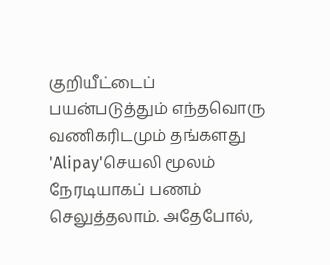குறியீட்டைப் பயன்படுத்தும் எந்தவொரு வணிகரிடமும் தங்களது 'Alipay'செயலி மூலம் நேரடியாகப் பணம் செலுத்தலாம். அதேபோல்,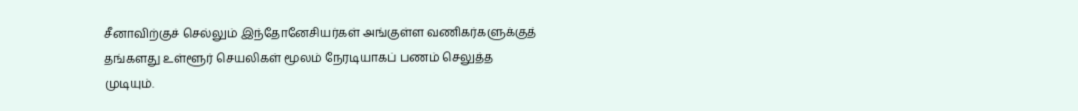சீனாவிற்குச் செல்லும் இந்தோனேசியர்கள் அங்குள்ள வணிகர்களுக்குத் தங்களது உள்ளூர் செயலிகள் மூலம் நேரடியாகப் பணம் செலுத்த முடியும்.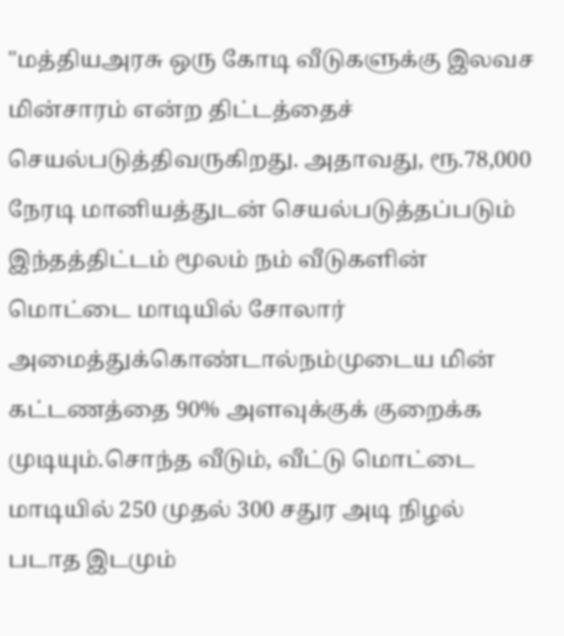"மத்தியஅரசு ஒரு கோடி வீடுகளுக்கு இலவச மின்சாரம் என்ற திட்டத்தைச் செயல்படுத்திவருகிறது. அதாவது, ரூ.78,000 நேரடி மானியத்துடன் செயல்படுத்தப்படும் இந்தத்திட்டம் மூலம் நம் வீடுகளின் மொட்டை மாடியில் சோலார் அமைத்துக்கொண்டால்நம்முடைய மின் கட்டணத்தை 90% அளவுக்குக் குறைக்க முடியும்.சொந்த வீடும், வீட்டு மொட்டை மாடியில் 250 முதல் 300 சதுர அடி நிழல் படாத இடமும்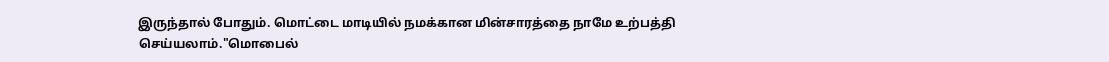இருந்தால் போதும். மொட்டை மாடியில் நமக்கான மின்சாரத்தை நாமே உற்பத்தி செய்யலாம்."மொபைல்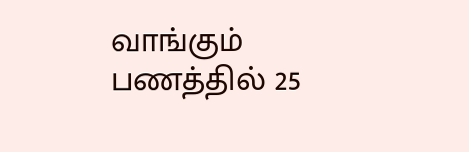வாங்கும் பணத்தில் 25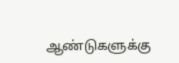ஆண்டுகளுக்கு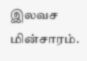இலவச மின்சாரம்.